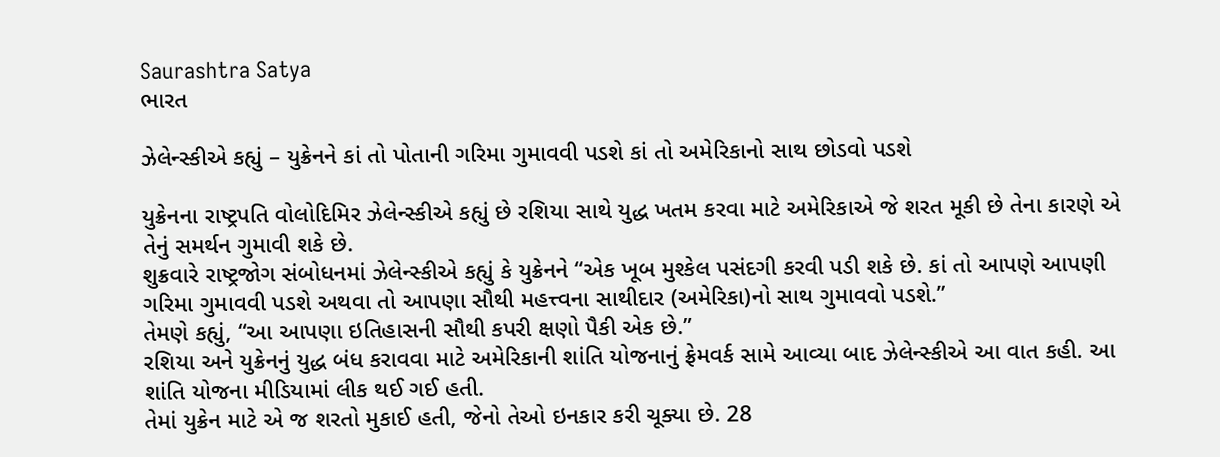Saurashtra Satya
ભારત

ઝેલેન્સ્કીએ કહ્યું – યુક્રેનને કાં તો પોતાની ગરિમા ગુમાવવી પડશે કાં તો અમેરિકાનો સાથ છોડવો પડશે

યુક્રેનના રાષ્ટ્રપતિ વોલોદિમિર ઝેલેન્સ્કીએ કહ્યું છે રશિયા સાથે યુદ્ધ ખતમ કરવા માટે અમેરિકાએ જે શરત મૂકી છે તેના કારણે એ તેનું સમર્થન ગુમાવી શકે છે.
શુક્રવારે રાષ્ટ્રજોગ સંબોધનમાં ઝેલેન્સ્કીએ કહ્યું કે યુક્રેનને “એક ખૂબ મુશ્કેલ પસંદગી કરવી પડી શકે છે. કાં તો આપણે આપણી ગરિમા ગુમાવવી પડશે અથવા તો આપણા સૌથી મહત્ત્વના સાથીદાર (અમેરિકા)નો સાથ ગુમાવવો પડશે.”
તેમણે કહ્યું, “આ આપણા ઇતિહાસની સૌથી કપરી ક્ષણો પૈકી એક છે.”
રશિયા અને યુક્રેનનું યુદ્ધ બંધ કરાવવા માટે અમેરિકાની શાંતિ યોજનાનું ફ્રેમવર્ક સામે આવ્યા બાદ ઝેલેન્સ્કીએ આ વાત કહી. આ શાંતિ યોજના મીડિયામાં લીક થઈ ગઈ હતી.
તેમાં યુક્રેન માટે એ જ શરતો મુકાઈ હતી, જેનો તેઓ ઇનકાર કરી ચૂક્યા છે. 28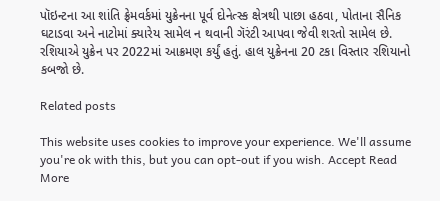પૉઇન્ટના આ શાંતિ ફ્રેમવર્કમાં યુક્રેનના પૂર્વ દોનેત્સ્ક ક્ષેત્રથી પાછા હઠવા, પોતાના સૈનિક ઘટાડવા અને નાટોમાં ક્યારેય સામેલ ન થવાની ગૅરંટી આપવા જેવી શરતો સામેલ છે.
રશિયાએ યુક્રેન પર 2022માં આક્રમણ કર્યું હતું. હાલ યુક્રેનના 20 ટકા વિસ્તાર રશિયાનો કબજો છે.

Related posts

This website uses cookies to improve your experience. We'll assume you're ok with this, but you can opt-out if you wish. Accept Read More